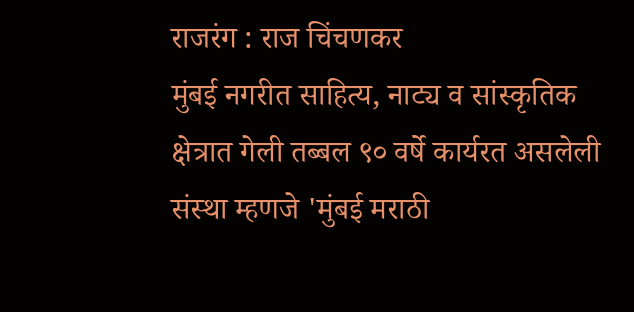राजरंग : राज चिंचणकर
मुंबई नगरीत साहित्य, नाट्य व सांस्कृतिक क्षेत्रात गेली तब्बल ९० वर्षे कार्यरत असलेली संस्था म्हणजे 'मुंबई मराठी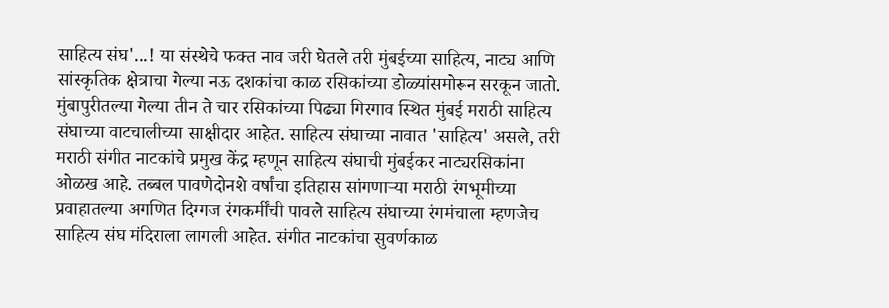साहित्य संघ'...! या संस्थेचे फक्त नाव जरी घेतले तरी मुंबईच्या साहित्य, नाट्य आणि सांस्कृतिक क्षेत्राचा गेल्या नऊ दशकांचा काळ रसिकांच्या डोळ्यांसमोरून सरकून जातो. मुंबापुरीतल्या गेल्या तीन ते चार रसिकांच्या पिढ्या गिरगाव स्थित मुंबई मराठी साहित्य संघाच्या वाटचालीच्या साक्षीदार आहेत. साहित्य संघाच्या नावात 'साहित्य' असले, तरी मराठी संगीत नाटकांचे प्रमुख केंद्र म्हणून साहित्य संघाची मुंबईकर नाट्यरसिकांना ओळख आहे. तब्बल पावणेदोनशे वर्षांचा इतिहास सांगणाऱ्या मराठी रंगभूमीच्या प्रवाहातल्या अगणित दिग्गज रंगकर्मींची पावले साहित्य संघाच्या रंगमंचाला म्हणजेच साहित्य संघ मंदिराला लागली आहेत. संगीत नाटकांचा सुवर्णकाळ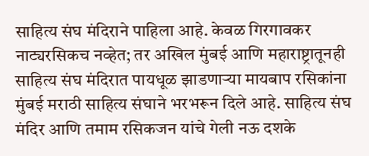साहित्य संघ मंदिराने पाहिला आहे. केवळ गिरगावकर नाट्यरसिकच नव्हेत; तर अखिल मुंबई आणि महाराष्ट्रातूनही साहित्य संघ मंदिरात पायधूळ झाडणाऱ्या मायबाप रसिकांना मुंबई मराठी साहित्य संघाने भरभरून दिले आहे. साहित्य संघ मंदिर आणि तमाम रसिकजन यांचे गेली नऊ दशके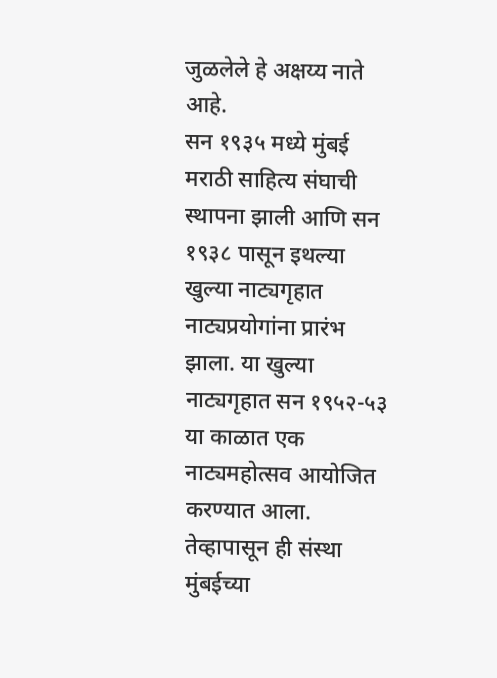जुळलेले हे अक्षय्य नाते आहे.
सन १९३५ मध्ये मुंबई मराठी साहित्य संघाची स्थापना झाली आणि सन १९३८ पासून इथल्या खुल्या नाट्यगृहात नाट्यप्रयोगांना प्रारंभ झाला. या खुल्या नाट्यगृहात सन १९५२-५३ या काळात एक नाट्यमहोत्सव आयोजित करण्यात आला. तेव्हापासून ही संस्था मुंबईच्या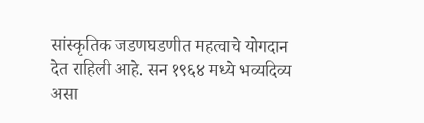सांस्कृतिक जडणघडणीत महत्वाचे योगदान देत राहिली आहे. सन १९६४ मध्ये भव्यदिव्य असा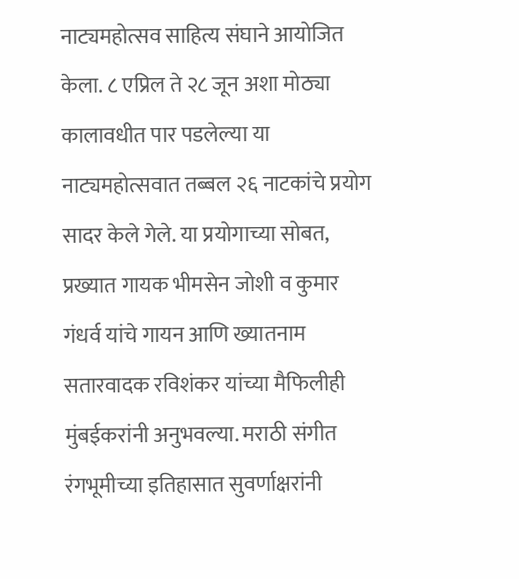नाट्यमहोत्सव साहित्य संघाने आयोजित केला. ८ एप्रिल ते २८ जून अशा मोठ्या कालावधीत पार पडलेल्या या नाट्यमहोत्सवात तब्बल २६ नाटकांचे प्रयोग सादर केले गेले. या प्रयोगाच्या सोबत, प्रख्यात गायक भीमसेन जोशी व कुमार गंधर्व यांचे गायन आणि ख्यातनाम सतारवादक रविशंकर यांच्या मैफिलीही मुंबईकरांनी अनुभवल्या. मराठी संगीत रंगभूमीच्या इतिहासात सुवर्णाक्षरांनी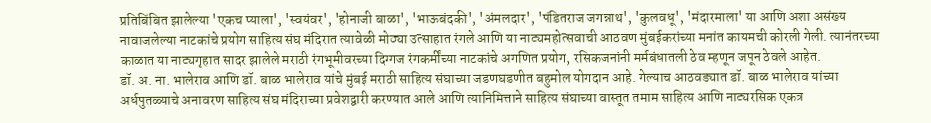प्रतिबिंबित झालेल्या 'एकच प्याला', 'स्वयंवर', 'होनाजी बाळा', 'भाऊबंदकी', 'अंमलदार', 'पंडितराज जगन्नाथ', 'कुलवधू', 'मंदारमाला' या आणि अशा असंख्य नावाजलेल्या नाटकांचे प्रयोग साहित्य संघ मंदिरात त्यावेळी मोठ्या उत्साहात रंगले आणि या नाट्यमहोत्सवाची आठवण मुंबईकरांच्या मनांत कायमची कोरली गेली. त्यानंतरच्या काळात या नाट्यगृहात सादर झालेले मराठी रंगभूमीवरच्या दिग्गज रंगकर्मींच्या नाटकांचे अगणित प्रयोग, रसिकजनांनी मर्मबंधातली ठेव म्हणून जपून ठेवले आहेत.
डॉ. अ. ना. भालेराव आणि डॉ. बाळ भालेराव यांचे मुंबई मराठी साहित्य संघाच्या जडणघडणीत बहुमोल योगदान आहे. गेल्याच आठवड्यात डॉ. बाळ भालेराव यांच्या अर्धपुतळ्याचे अनावरण साहित्य संघ मंदिराच्या प्रवेशद्वारी करण्यात आले आणि त्यानिमित्ताने साहित्य संघाच्या वास्तूत तमाम साहित्य आणि नाट्यरसिक एकत्र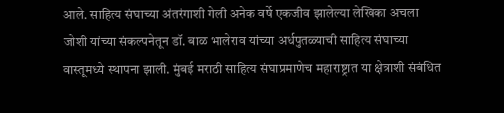आले. साहित्य संघाच्या अंतरंगाशी गेली अनेक वर्षे एकजीव झालेल्या लेखिका अचला जोशी यांच्या संकल्पनेतून डॉ. बाळ भालेराव यांच्या अर्धपुतळ्याची साहित्य संघाच्या वास्तूमध्ये स्थापना झाली. मुंबई मराठी साहित्य संघाप्रमाणेच महाराष्ट्रात या क्षेत्राशी संबंधित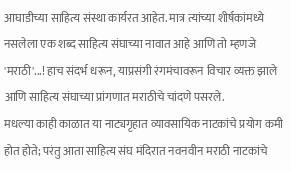आघाडीच्या साहित्य संस्था कार्यरत आहेत. मात्र त्यांच्या शीर्षकांमध्ये नसलेला एक शब्द साहित्य संघाच्या नावात आहे आणि तो म्हणजे 'मराठी'...! हाच संदर्भ धरून, याप्रसंगी रंगमंचावरून विचार व्यक्त झाले आणि साहित्य संघाच्या प्रांगणात मराठीचे चांदणे पसरले.
मधल्या काही काळात या नाट्यगृहात व्यावसायिक नाटकांचे प्रयोग कमी होत होते; परंतु आता साहित्य संघ मंदिरात नवनवीन मराठी नाटकांचे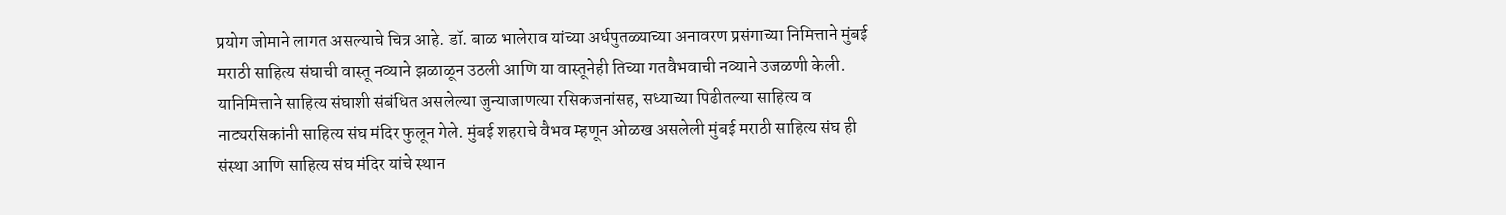प्रयोग जोमाने लागत असल्याचे चित्र आहे. डॉ. बाळ भालेराव यांच्या अर्धपुतळ्याच्या अनावरण प्रसंगाच्या निमित्ताने मुंबई मराठी साहित्य संघाची वास्तू नव्याने झळाळून उठली आणि या वास्तूनेही तिच्या गतवैभवाची नव्याने उजळणी केली. यानिमित्ताने साहित्य संघाशी संबंधित असलेल्या जुन्याजाणत्या रसिकजनांसह, सध्याच्या पिढीतल्या साहित्य व नाट्यरसिकांनी साहित्य संघ मंदिर फुलून गेले. मुंबई शहराचे वैभव म्हणून ओळख असलेली मुंबई मराठी साहित्य संघ ही संस्था आणि साहित्य संघ मंदिर यांचे स्थान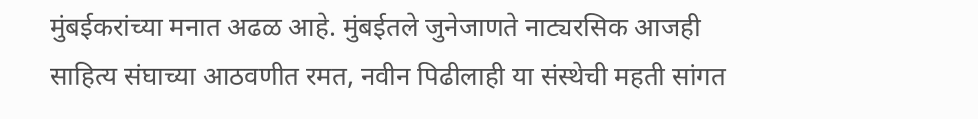मुंबईकरांच्या मनात अढळ आहे. मुंबईतले जुनेजाणते नाट्यरसिक आजही साहित्य संघाच्या आठवणीत रमत, नवीन पिढीलाही या संस्थेची महती सांगत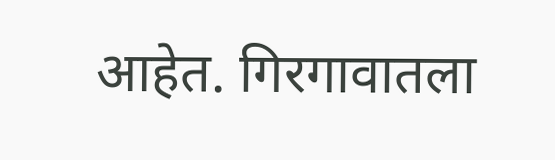आहेत. गिरगावातला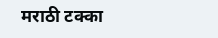मराठी टक्का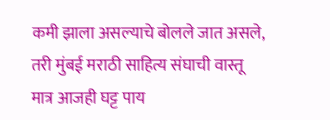कमी झाला असल्याचे बोलले जात असले, तरी मुंबई मराठी साहित्य संघाची वास्तू मात्र आजही घट्ट पाय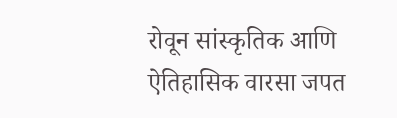रोवून सांस्कृतिक आणि ऐतिहासिक वारसा जपत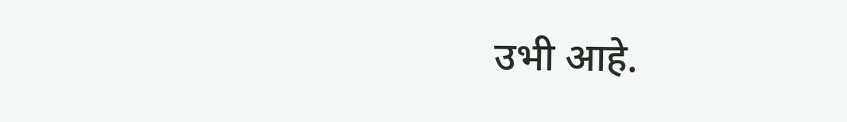उभी आहे.